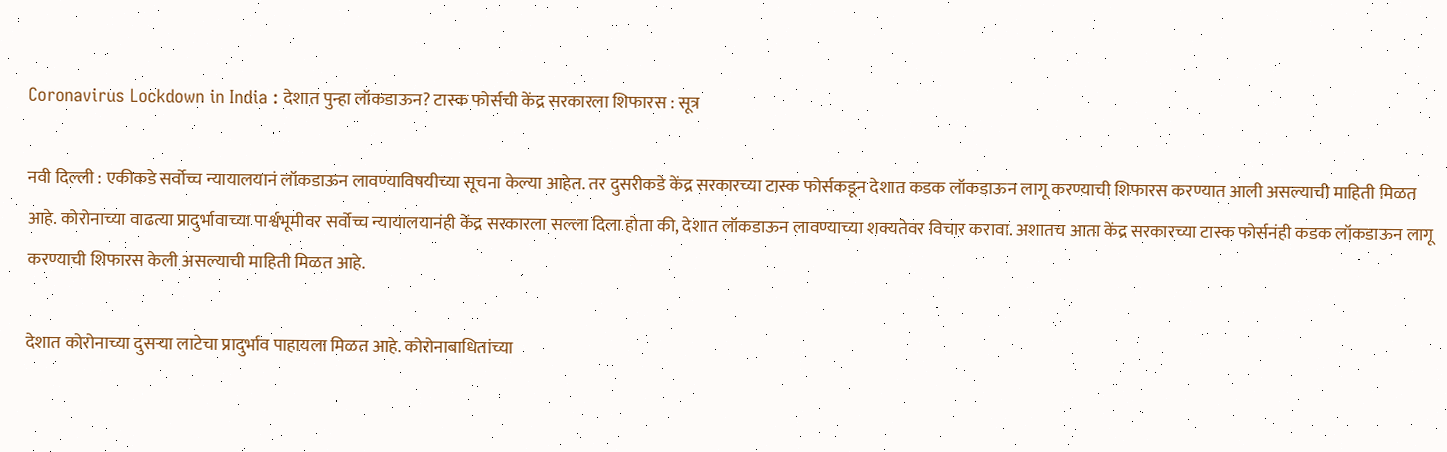Coronavirus Lockdown in India : देशात पुन्हा लॉकडाऊन? टास्क फोर्सची केंद्र सरकारला शिफारस : सूत्र

नवी दिल्ली : एकीकडे सर्वोच्च न्यायालयानं लॉकडाऊन लावण्याविषयीच्या सूचना केल्या आहेत. तर दुसरीकडे केंद्र सरकारच्या टास्क फोर्सकडून देशात कडक लॉकडाऊन लागू करण्याची शिफारस करण्यात आली असल्याची माहिती मिळत आहे. कोरोनाच्या वाढत्या प्रादुर्भावाच्या पार्श्वभूमीवर सर्वोच्च न्यायालयानंही केंद्र सरकारला सल्ला दिला होता की, देशात लॉकडाऊन लावण्याच्या शक्यतेवर विचार करावा. अशातच आता केंद्र सरकारच्या टास्क फोर्सनंही कडक लॉकडाऊन लागू करण्याची शिफारस केली असल्याची माहिती मिळत आहे.

देशात कोरोनाच्या दुसऱ्या लाटेचा प्रादुर्भाव पाहायला मिळत आहे. कोरोनाबाधितांच्या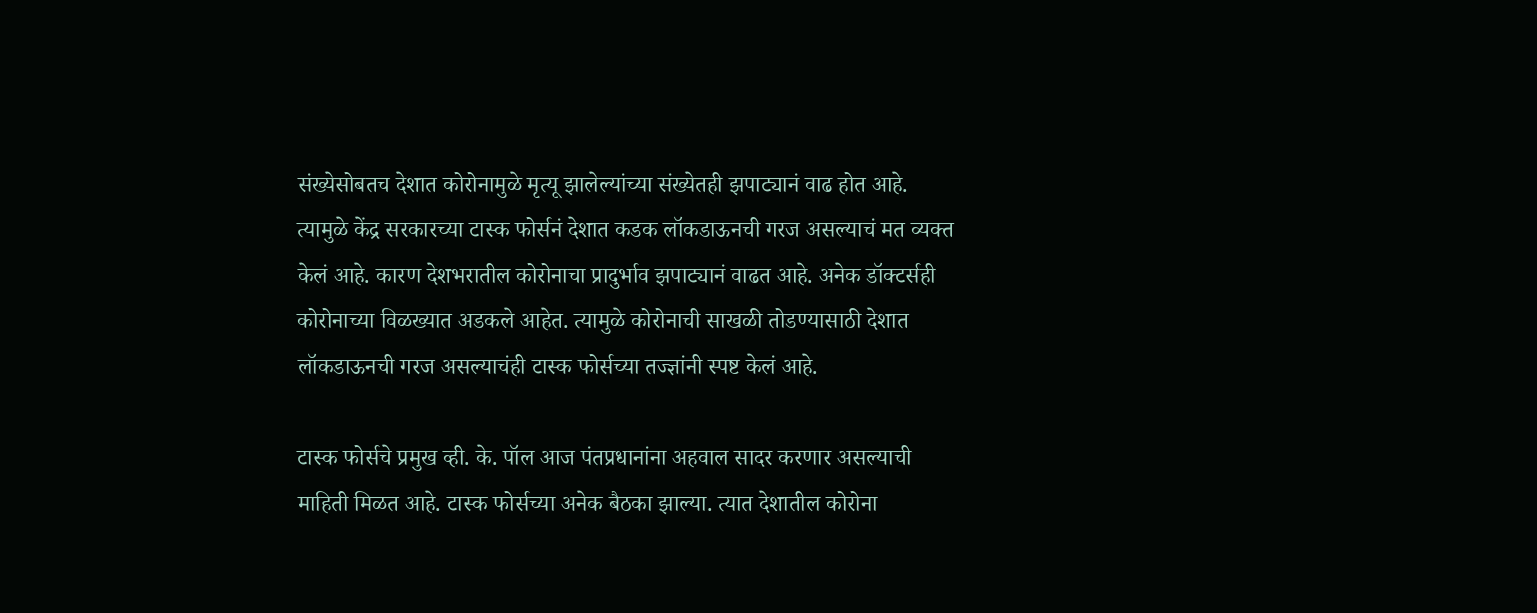संख्येसोबतच देशात कोरोनामुळे मृत्यू झालेल्यांच्या संख्येतही झपाट्यानं वाढ होत आहे. त्यामुळे केंद्र सरकारच्या टास्क फोर्सनं देशात कडक लॉकडाऊनची गरज असल्याचं मत व्यक्त केलं आहे. कारण देशभरातील कोरोनाचा प्रादुर्भाव झपाट्यानं वाढत आहे. अनेक डॉक्टर्सही कोरोनाच्या विळख्यात अडकले आहेत. त्यामुळे कोरोनाची साखळी तोडण्यासाठी देशात लॉकडाऊनची गरज असल्याचंही टास्क फोर्सच्या तज्ज्ञांनी स्पष्ट केलं आहे.

टास्क फोर्सचे प्रमुख व्ही. के. पॉल आज पंतप्रधानांना अहवाल सादर करणार असल्याची माहिती मिळत आहे. टास्क फोर्सच्या अनेक बैठका झाल्या. त्यात देशातील कोरोना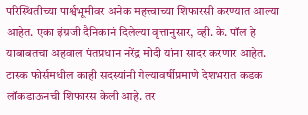परिस्थितीच्या पार्श्वभूमीवर अनेक महत्त्वाच्या शिफारसी करण्यात आल्या आहेत. एका इंग्रजी दैनिकानं दिलेल्या वृत्तानुसार, व्ही. के. पॉल हे याबाबतचा अहवाल पंतप्रधान नरेंद्र मोदी यांना सादर करणार आहेत. टास्क फोर्समधील काही सदस्यांनी गेल्यावर्षीप्रमाणे देशभरात कडक लॉकडाऊनची शिफारस केली आहे. तर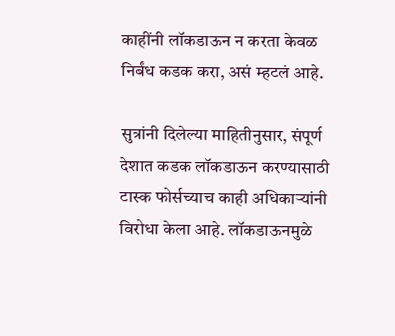काहींनी लॉकडाऊन न करता केवळ निर्बंध कडक करा, असं म्हटलं आहे.

सुत्रांनी दिलेल्या माहितीनुसार, संपूर्ण देशात कडक लॉकडाऊन करण्यासाठी टास्क फोर्सच्याच काही अधिकाऱ्यांनी विरोधा केला आहे. लॉकडाऊनमुळे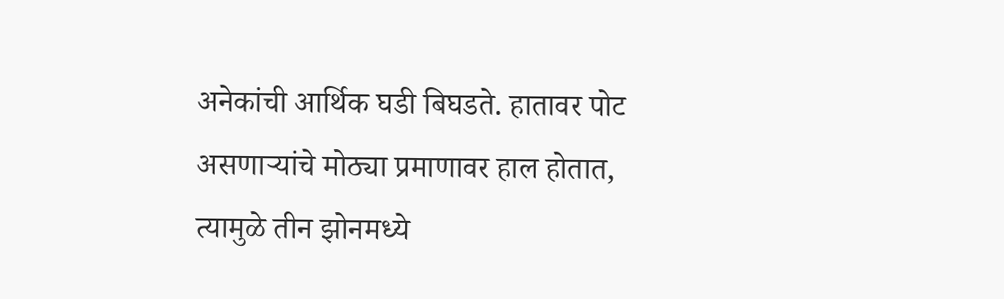अनेकांची आर्थिक घडी बिघडते. हातावर पोट असणाऱ्यांचे मोठ्या प्रमाणावर हाल होतात, त्यामुळे तीन झोनमध्ये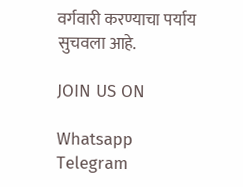वर्गवारी करण्याचा पर्याय सुचवला आहे.

JOIN US ON

Whatsapp
Telegram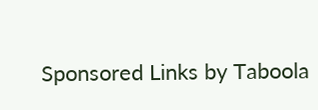Sponsored Links by Taboola